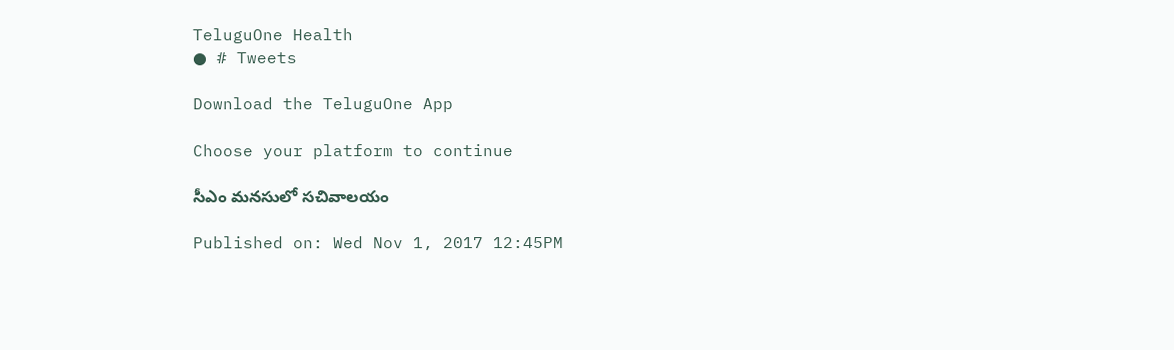TeluguOne Health
● # Tweets

Download the TeluguOne App

Choose your platform to continue

సీఎం మనసులో సచివాలయం

Published on: Wed Nov 1, 2017 12:45PM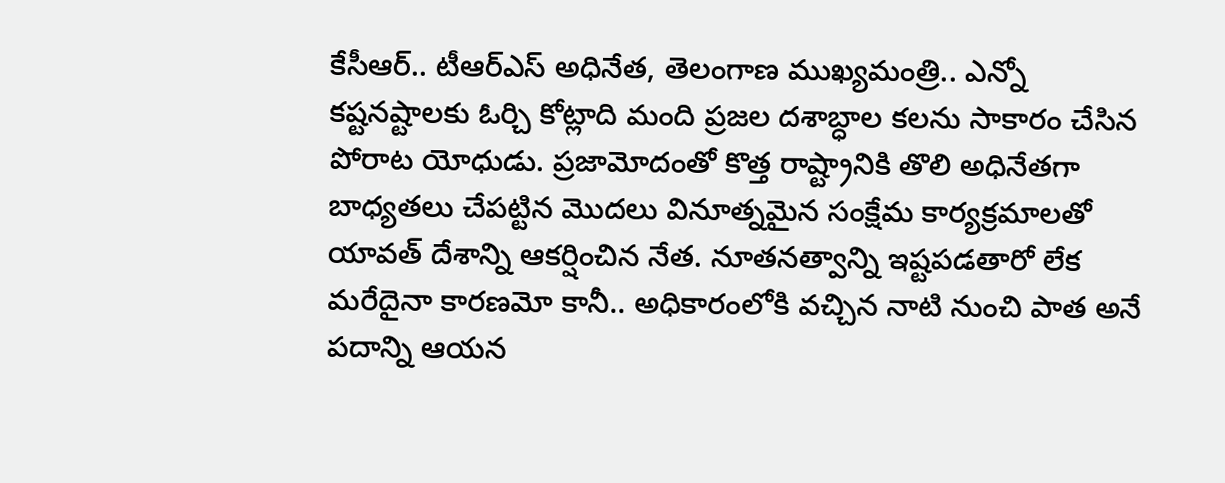కేసీఆర్.. టీఆర్ఎస్ అధినేత, తెలంగాణ ముఖ్యమంత్రి.. ఎన్నో కష్టనష్టాలకు ఓర్చి కోట్లాది మంది ప్రజల దశాబ్ధాల కలను సాకారం చేసిన పోరాట యోధుడు. ప్రజామోదంతో కొత్త రాష్ట్రానికి తొలి అధినేతగా బాధ్యతలు చేపట్టిన మొదలు వినూత్నమైన సంక్షేమ కార్యక్రమాలతో యావత్ దేశాన్ని ఆకర్షించిన నేత. నూతనత్వాన్ని ఇష్టపడతారో లేక మరేదైనా కారణమో కానీ.. అధికారంలోకి వచ్చిన నాటి నుంచి పాత అనే పదాన్ని ఆయన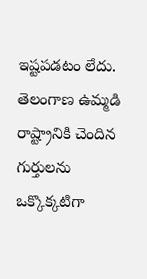ఇష్టపడటం లేదు. తెలంగాణ ఉమ్మడి రాష్ట్రానికి చెందిన గుర్తులను ఒక్కొక్కటిగా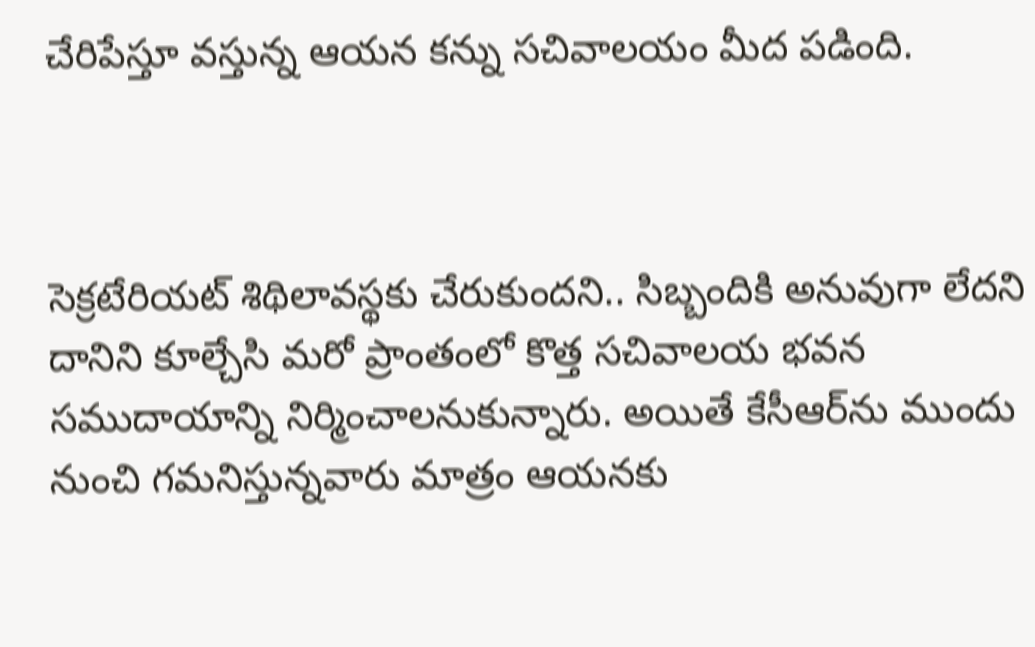చేరిపేస్తూ వస్తున్న ఆయన కన్ను సచివాలయం మీద పడింది.



సెక్రటేరియట్‌ శిథిలావస్థకు చేరుకుందని.. సిబ్బందికి అనువుగా లేదని దానిని కూల్చేసి మరో ప్రాంతంలో కొత్త సచివాలయ భవన సముదాయాన్ని నిర్మించాలనుకున్నారు. అయితే కేసీఆర్‌‌ను ముందు నుంచి గమనిస్తున్నవారు మాత్రం ఆయనకు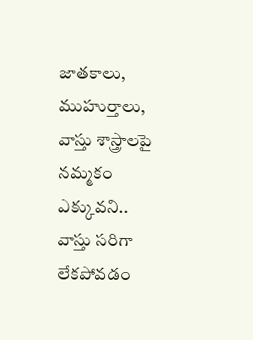జాతకాలు, ముహుర్తాలు, వాస్తు శాస్త్రాలపై నమ్మకం ఎక్కువని.. వాస్తు సరిగా లేకపోవడం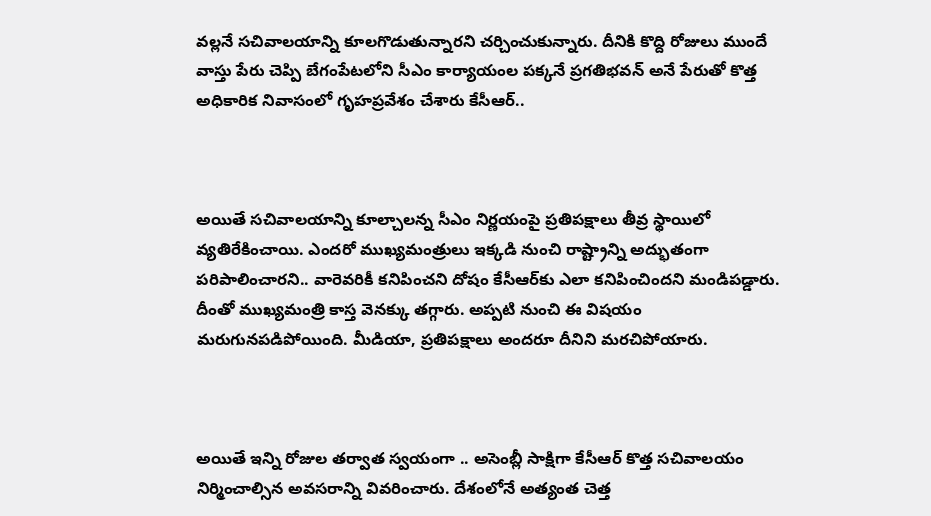వల్లనే సచివాలయాన్ని కూలగొడుతున్నారని చర్చించుకున్నారు. దీనికి కొద్ది రోజులు ముందే వాస్తు పేరు చెప్పి బేగంపేటలోని సీఎం కార్యాయంల పక్కనే ప్రగతిభవన్ అనే పేరుతో కొత్త అధికారిక నివాసంలో గృహప్రవేశం చేశారు కేసీఆర్..



అయితే సచివాలయాన్ని కూల్చాలన్న సీఎం నిర్ణయంపై ప్రతిపక్షాలు తీవ్ర స్థాయిలో వ్యతిరేకించాయి. ఎందరో ముఖ్యమంత్రులు ఇక్కడి నుంచి రాష్ట్రాన్ని అద్భుతంగా పరిపాలించారని.. వారెవరికీ కనిపించని దోషం కేసీఆర్‌కు ఎలా కనిపించిందని మండిపడ్డారు. దీంతో ముఖ్యమంత్రి కాస్త వెనక్కు తగ్గారు. అప్పటి నుంచి ఈ విషయం మరుగునపడిపోయింది. మీడియా, ప్రతిపక్షాలు అందరూ దీనిని మరచిపోయారు.



అయితే ఇన్ని రోజుల తర్వాత స్వయంగా .. అసెంబ్లీ సాక్షిగా కేసీఆర్ కొత్త సచివాలయం నిర్మించాల్సిన అవసరాన్ని వివరించారు. దేశంలోనే అత్యంత చెత్త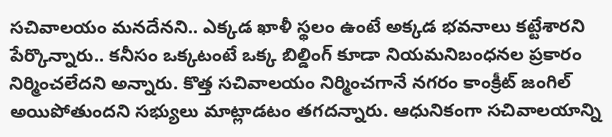సచివాలయం మనదేనని.. ఎక్కడ ఖాళీ స్థలం ఉంటే అక్కడ భవనాలు కట్టేశారని పేర్కొన్నారు.. కనీసం ఒక్కటంటే ఒక్క బిల్డింగ్ కూడా నియమనిబంధనల ప్రకారం నిర్మించలేదని అన్నారు. కొత్త సచివాలయం నిర్మించగానే నగరం కాంక్రీట్ జంగిల్‌ అయిపోతుందని సభ్యులు మాట్లాడటం తగదన్నారు. ఆధునికంగా సచివాలయాన్ని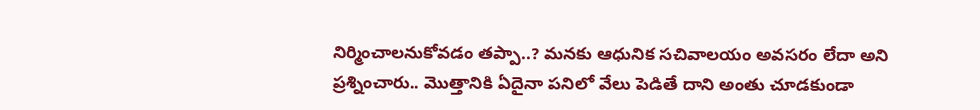నిర్మించాలనుకోవడం తప్పా..? మనకు ఆధునిక సచివాలయం అవసరం లేదా అని ప్రశ్నించారు.. మొత్తానికి ఏదైనా పనిలో వేలు పెడితే దాని అంతు చూడకుండా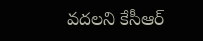వదలని కేసీఆర్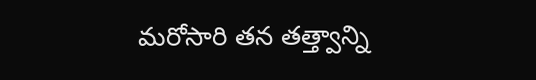మరోసారి తన తత్త్వాన్ని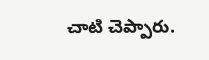చాటి చెప్పారు.